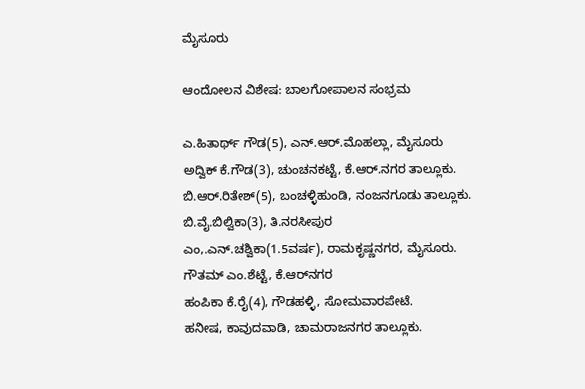ಮೈಸೂರು

ಆಂದೋಲನ ವಿಶೇಷ: ಬಾಲಗೋಪಾಲನ ಸಂಭ್ರಮ

ಎ.ಹಿತಾರ್ಥ್‌ ಗೌಡ(5), ಎನ್‌.ಆರ್‌.ಮೊಹಲ್ಲಾ, ಮೈಸೂರು
ಅದ್ವಿಕ್‌ ಕೆ.ಗೌಡ(3), ಚುಂಚನಕಟ್ಟೆ, ಕೆ.ಆರ್‌.ನಗರ ತಾಲ್ಲೂಕು.
ಬಿ.ಆರ್‌.ರಿತೇಶ್‌(5), ಬಂಚಳ್ಳಿಹುಂಡಿ, ನಂಜನಗೂಡು ತಾಲ್ಲೂಕು.
ಬಿ.ವೈ.ಬಿಲ್ವಿಕಾ(3), ತಿ.ನರಸೀಪುರ
ಎಂ,.ಎನ್‌.ಚಶ್ವಿಕಾ(1.5ವರ್ಷ), ರಾಮಕೃಷ್ಣನಗರ, ಮೈಸೂರು.
ಗೌತಮ್‌ ಎಂ.ಶೆಟ್ಟೆ, ಕೆ.ಆರ್‌ನಗರ
ಹಂಪಿಕಾ ಕೆ.ರೈ(4), ಗೌಡಹಳ್ಳಿ, ಸೋಮವಾರಪೇಟೆ.
ಹನೀಷ, ಕಾವುದವಾಡಿ, ಚಾಮರಾಜನಗರ ತಾಲ್ಲೂಕು.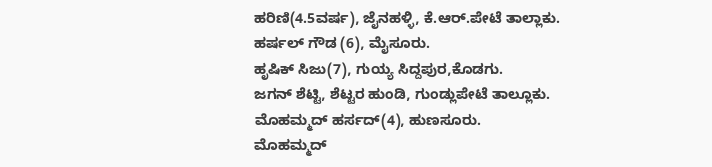ಹರಿಣಿ(4.5ವರ್ಷ), ಜೈನಹಳ್ಳಿ, ಕೆ.ಆರ್‌.ಪೇಟೆ ತಾಲ್ಲಾಕು.
ಹರ್ಷಲ್‌ ಗೌಡ (6), ಮೈಸೂರು.
ಹೃಷಿಕ್‌ ಸಿಜು(7), ಗುಯ್ಯ ಸಿದ್ದಪುರ,ಕೊಡಗು.
ಜಗನ್‌ ಶೆಟ್ಟಿ, ಶೆಟ್ಟರ ಹುಂಡಿ, ಗುಂಡ್ಲುಪೇಟೆ ತಾಲ್ಲೂಕು.
ಮೊಹಮ್ಮದ್‌ ಹರ್ಸದ್‌(4), ಹುಣಸೂರು.
ಮೊಹಮ್ಮದ್‌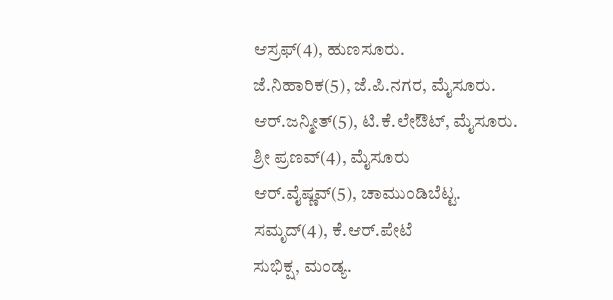ಆಸ್ರಫ್‌(4), ಹುಣಸೂರು.
ಜೆ.ನಿಹಾರಿಕ(5), ಜೆ.ಪಿ.ನಗರ, ಮೈಸೂರು.
ಆರ್‌.ಜನ್ಮೀತ್‌(5), ಟಿ.ಕೆ.ಲೇಔಟ್‌, ಮೈಸೂರು.
ಶ್ರೀ ಪ್ರಣವ್‌(4), ಮೈಸೂರು
ಆರ್‌.ವೈಷ್ಣವ್‌(5), ಚಾಮುಂಡಿಬೆಟ್ಟ.
ಸಮೃದ್‌(4), ಕೆ.ಆರ್‌.ಪೇಟೆ
ಸುಭಿಕ್ಷ, ಮಂಡ್ಯ.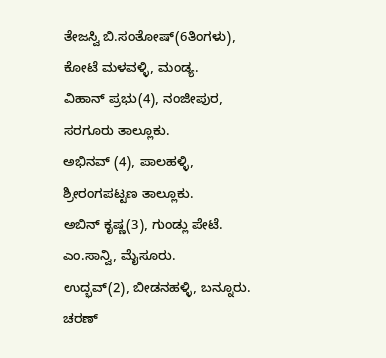ತೇಜಸ್ವಿ ಬಿ.ಸಂತೋಷ್‌(6ತಿಂಗಳು), ಕೋಟೆ ಮಳವಳ್ಳಿ, ಮಂಡ್ಯ.
ವಿಹಾನ್‌ ಪ್ರಭು(4), ನಂಜೀಪುರ, ಸರಗೂರು ತಾಲ್ಲೂಕು.
ಅಭಿನವ್‌ (4), ಪಾಲಹಳ್ಳಿ, ಶ್ರೀರಂಗಪಟ್ಟಣ ತಾಲ್ಲೂಕು.
ಅಬಿನ್‌ ಕೃಷ್ಣ(3), ಗುಂಡ್ಲು ಪೇಟೆ.
ಎಂ.ಸಾನ್ವಿ, ಮೈಸೂರು.
ಉದ್ಭವ್‌(2), ಬೀಡನಹಳ್ಳಿ, ಬನ್ನೂರು.
ಚರಣ್‌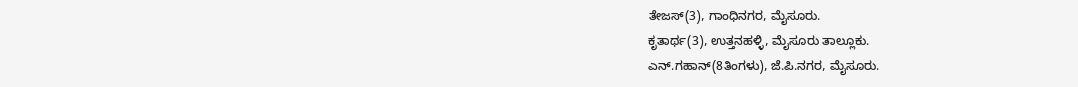ತೇಜಸ್‌(3), ಗಾಂಧಿನಗರ, ಮೈಸೂರು.
ಕೃತಾರ್ಥ(3), ಉತ್ತನಹಳ್ಳಿ, ಮೈಸೂರು ತಾಲ್ಲೂಕು.
ಎನ್‌.ಗಹಾನ್‌(8ತಿಂಗಳು), ಜೆ.ಪಿ.ನಗರ, ಮೈಸೂರು.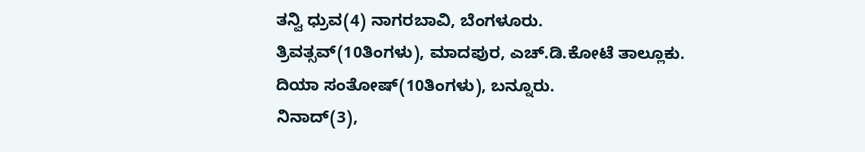ತನ್ವಿ ಧ್ರುವ(4) ನಾಗರಬಾವಿ, ಬೆಂಗಳೂರು.
ತ್ರಿವತ್ಸವ್‌(10ತಿಂಗಳು), ಮಾದಪುರ, ಎಚ್‌.ಡಿ.ಕೋಟೆ ತಾಲ್ಲೂಕು.
ದಿಯಾ ಸಂತೋಷ್‌(10ತಿಂಗಳು), ಬನ್ನೂರು.
ನಿನಾದ್‌(3),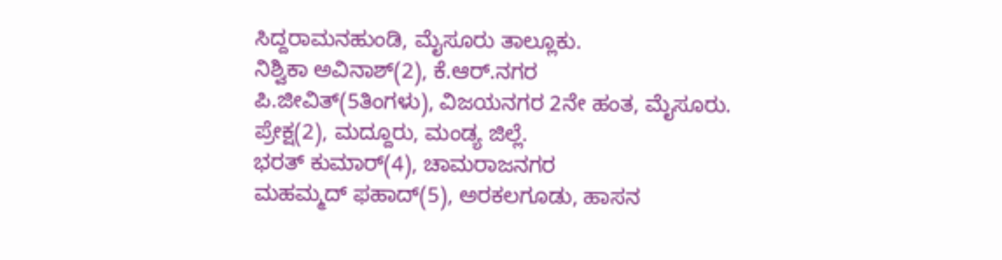ಸಿದ್ದರಾಮನಹುಂಡಿ, ಮೈಸೂರು ತಾಲ್ಲೂಕು.
ನಿಶ್ವಿಕಾ ಅವಿನಾಶ್‌(2), ಕೆ.ಆರ್‌.ನಗರ
ಪಿ.ಜೀವಿತ್‌(5ತಿಂಗಳು), ವಿಜಯನಗರ 2ನೇ ಹಂತ, ಮೈಸೂರು.
ಪ್ರೇಕ್ಷ(2), ಮದ್ದೂರು, ಮಂಡ್ಯ ಜಿಲ್ಲೆ.
ಭರತ್‌ ಕುಮಾರ್‌(4), ಚಾಮರಾಜನಗರ
ಮಹಮ್ಮದ್‌ ಫಹಾದ್‌(5), ಅರಕಲಗೂಡು, ಹಾಸನ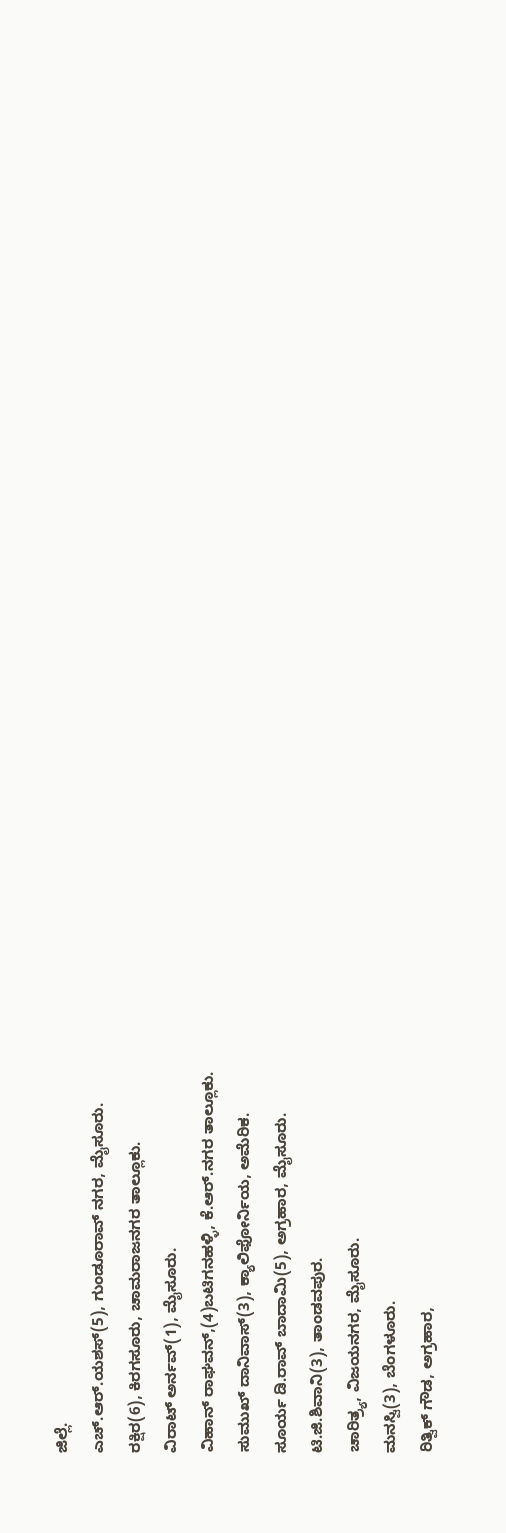ಜಿಲ್ಲೆ.
ಎಚ್.ಆರ್‌.ಯಶಸ್‌(5), ಗುಂಡೂರಾವ್‌ ನಗರ, ಮೈಸೂರು.
ರಕ್ಷಿರ(6), ಕಿರಗಸೂರು, ಚಾಮರಾಜನಗರ ತಾಲ್ಲೂಕು.
ವಿರಾಟ್‌ ಅರ್ನವ್‌(1), ಮೈಸೂರು.
ವಿಹಾನ್‌ ರಾಘವನ್‌,(4)ಬಟಿಗನಹಳ್ಳಿ, ಕೆ.ಆರ್‌.ನಗರ ತಾಲ್ಲೂಕು.
ಸುಮುಖ್‌ ದಾನಿವಾಸ್‌(3), ಕ್ಯಾಲಿಫೋರ್ನಿಯ, ಅಮೆರಿಕ.
ಸೂರ್ಯ ಡಿ.ರಾವ್‌ ಬಾದಾಮಿ(5), ಅಗ್ರಹಾರ, ಮೈಸೂರು.
ಟಿ.ಜಿ.ಶಿವಾನಿ(3), ತಾಂಡವಪುರ.
ಚಾರಿತ್ರ್ಯ, ವಿಜಯನಗರ, ಮೈಸೂರು.
ಮನಸ್ವಿ(3), ಬೆಂಗಳೂರು.
ರಿತ್ವಿಕ್‌ ಗೌಡ, ಅಗ್ರಹಾರ,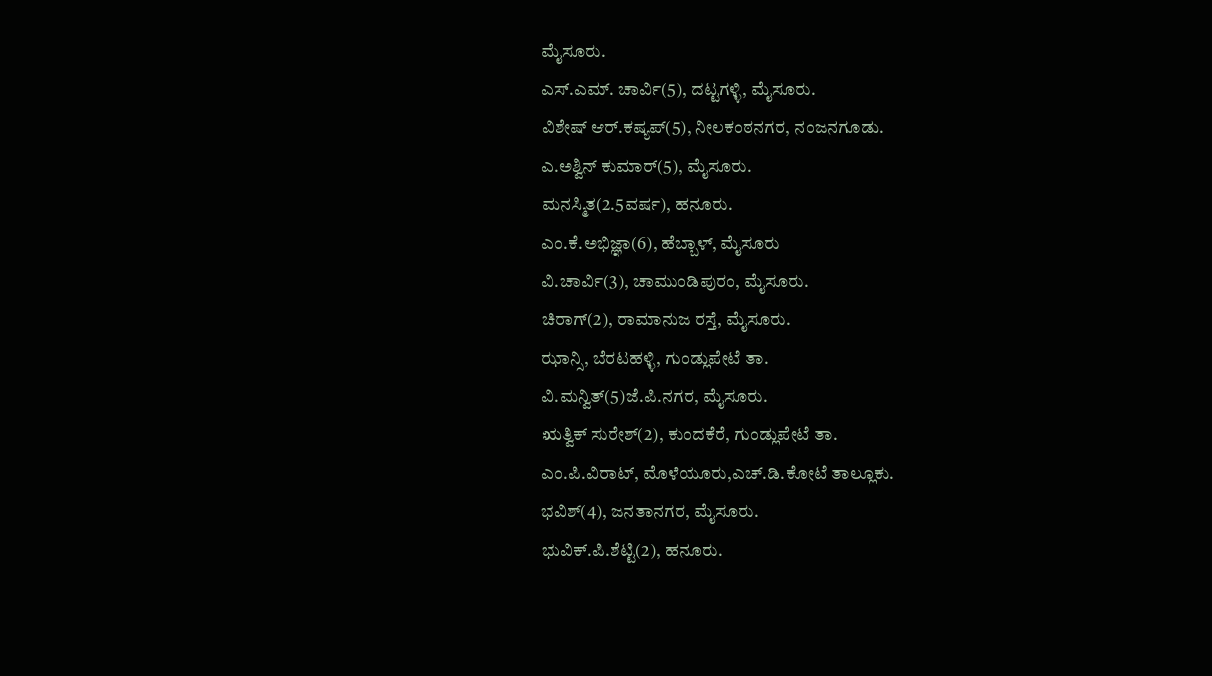ಮೈಸೂರು.
ಎಸ್‌.ಎಮ್‌. ಚಾರ್ವಿ(5), ದಟ್ಟಗಳ್ಳಿ, ಮೈಸೂರು.
ವಿಶೇಷ್‌ ಆರ್‌.ಕಷ್ಯಪ್‌(5), ನೀಲಕಂಠನಗರ, ನಂಜನಗೂಡು.
ಎ.ಅಶ್ವಿನ್‌ ಕುಮಾರ್‌(5), ಮೈಸೂರು.
ಮನಸ್ಮಿತ(2.5ವರ್ಷ), ಹನೂರು.
ಎಂ.ಕೆ.ಅಭಿಜ್ಞಾ(6), ಹೆಬ್ಬಾಳ್‌, ಮೈಸೂರು
ವಿ.ಚಾರ್ವಿ(3), ಚಾಮುಂಡಿಪುರಂ, ಮೈಸೂರು.
ಚಿರಾಗ್‌(2), ರಾಮಾನುಜ ರಸ್ತೆ, ಮೈಸೂರು.
ಝಾನ್ಸಿ, ಬೆರಟಹಳ್ಳಿ, ಗುಂಡ್ಲುಪೇಟೆ ತಾ.
ವಿ.ಮನ್ವಿತ್‌(5)ಜೆ.ಪಿ.ನಗರ, ಮೈಸೂರು.
ಋತ್ವಿಕ್‌ ಸುರೇಶ್‌(2), ಕುಂದಕೆರೆ, ಗುಂಡ್ಲುಪೇಟೆ ತಾ.
ಎಂ.ಪಿ.ವಿರಾಟ್‌, ಮೊಳೆಯೂರು,ಎಚ್‌.ಡಿ.ಕೋಟೆ ತಾಲ್ಲೂಕು.
ಭವಿಶ್‌(4), ಜನತಾನಗರ, ಮೈಸೂರು.
ಭುವಿಕ್‌.ಪಿ.ಶೆಟ್ಟಿ(2), ಹನೂರು.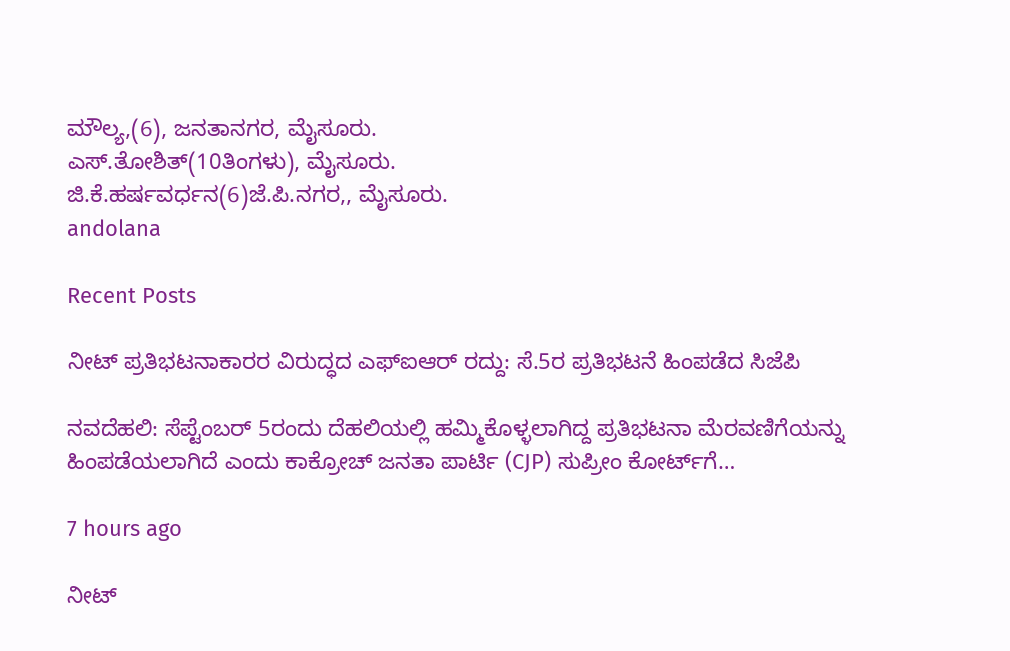ಮೌಲ್ಯ,(6), ಜನತಾನಗರ, ಮೈಸೂರು.
ಎಸ್‌.ತೋಶಿತ್‌(10ತಿಂಗಳು), ಮೈಸೂರು.
ಜಿ.ಕೆ.ಹರ್ಷವರ್ಧನ(6)ಜೆ.ಪಿ.ನಗರ,, ಮೈಸೂರು.
andolana

Recent Posts

ನೀಟ್‌ ಪ್ರತಿಭಟನಾಕಾರರ ವಿರುದ್ಧದ ಎಫ್‌ಐಆರ್‌ ರದ್ದು: ಸೆ.5ರ ಪ್ರತಿಭಟನೆ ಹಿಂಪಡೆದ ಸಿಜೆಪಿ

ನವದೆಹಲಿ: ಸೆಪ್ಟೆಂಬರ್‌ 5ರಂದು ದೆಹಲಿಯಲ್ಲಿ ಹಮ್ಮಿಕೊಳ್ಳಲಾಗಿದ್ದ ಪ್ರತಿಭಟನಾ ಮೆರವಣಿಗೆಯನ್ನು ಹಿಂಪಡೆಯಲಾಗಿದೆ ಎಂದು ಕಾಕ್ರೋಚ್ ಜನತಾ ಪಾರ್ಟಿ (CJP) ಸುಪ್ರೀಂ ಕೋರ್ಟ್‌ಗೆ…

7 hours ago

ನೀಟ್‌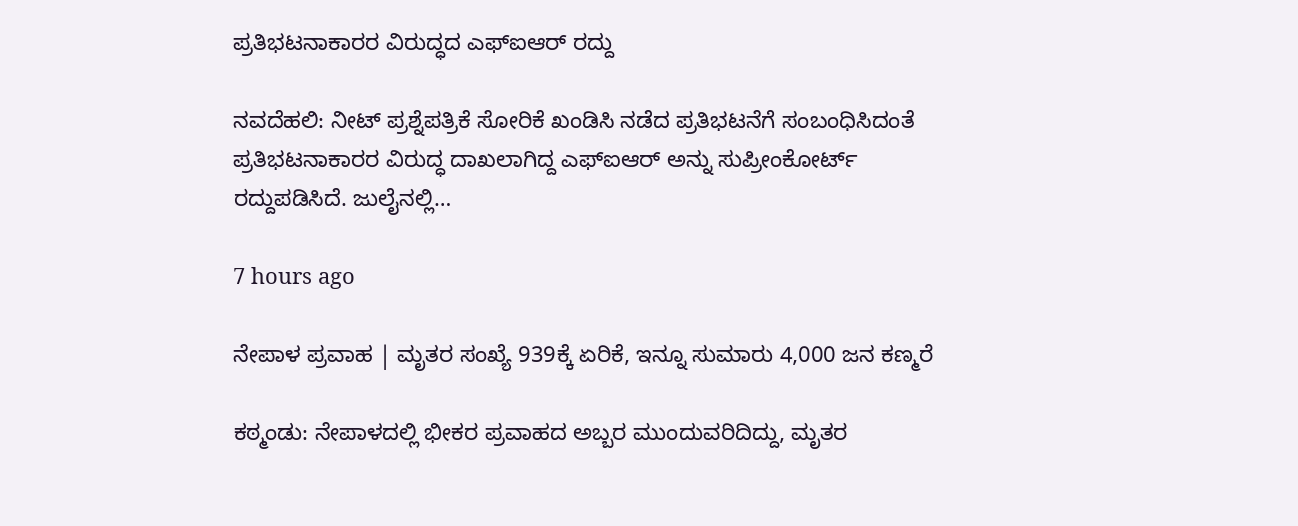ಪ್ರತಿಭಟನಾಕಾರರ ವಿರುದ್ಧದ ಎಫ್‌ಐಆರ್‌ ರದ್ದು

ನವದೆಹಲಿ: ನೀಟ್‌ ಪ್ರಶ್ನೆಪತ್ರಿಕೆ ಸೋರಿಕೆ ಖಂಡಿಸಿ ನಡೆದ ಪ್ರತಿಭಟನೆಗೆ ಸಂಬಂಧಿಸಿದಂತೆ ಪ್ರತಿಭಟನಾಕಾರರ ವಿರುದ್ಧ ದಾಖಲಾಗಿದ್ದ ಎಫ್‌ಐಆರ್‌ ಅನ್ನು ಸುಪ್ರೀಂಕೋರ್ಟ್‌ ರದ್ದುಪಡಿಸಿದೆ. ಜುಲೈನಲ್ಲಿ…

7 hours ago

ನೇಪಾಳ ಪ್ರವಾಹ | ಮೃತರ ಸಂಖ್ಯೆ 939ಕ್ಕೆ ಏರಿಕೆ, ಇನ್ನೂ ಸುಮಾರು 4,000 ಜನ ಕಣ್ಮರೆ

ಕಠ್ಮಂಡು: ನೇಪಾಳದಲ್ಲಿ ಭೀಕರ ಪ್ರವಾಹದ ಅಬ್ಬರ ಮುಂದುವರಿದಿದ್ದು, ಮೃತರ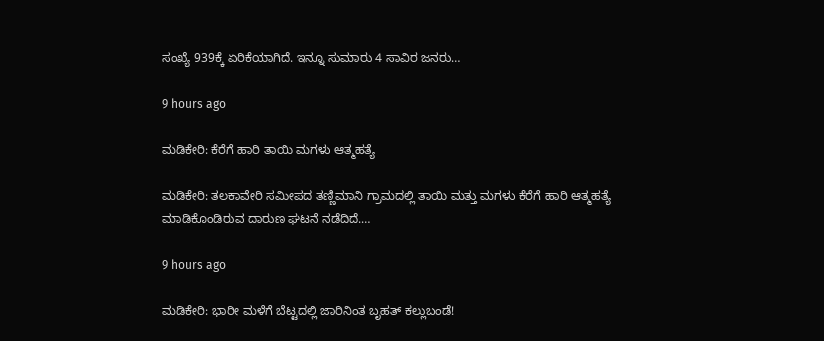ಸಂಖ್ಯೆ 939ಕ್ಕೆ ಏರಿಕೆಯಾಗಿದೆ. ಇನ್ನೂ ಸುಮಾರು 4 ಸಾವಿರ ಜನರು…

9 hours ago

ಮಡಿಕೇರಿ: ಕೆರೆಗೆ ಹಾರಿ ತಾಯಿ ಮಗಳು ಆತ್ಮಹತ್ಯೆ

ಮಡಿಕೇರಿ: ತಲಕಾವೇರಿ ಸಮೀಪದ ತಣ್ಣಿಮಾನಿ ಗ್ರಾಮದಲ್ಲಿ ತಾಯಿ ಮತ್ತು ಮಗಳು ಕೆರೆಗೆ ಹಾರಿ ಆತ್ಮಹತ್ಯೆ ಮಾಡಿಕೊಂಡಿರುವ ದಾರುಣ ಘಟನೆ ನಡೆದಿದೆ.…

9 hours ago

ಮಡಿಕೇರಿ: ಭಾರೀ ಮಳೆಗೆ ಬೆಟ್ಟದಲ್ಲಿ ಜಾರಿನಿಂತ ಬೃಹತ್‌ ಕಲ್ಲುಬಂಡೆ!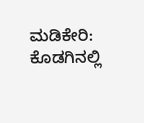ಮಡಿಕೇರಿ: ಕೊಡಗಿನಲ್ಲಿ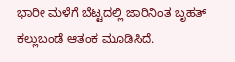ಭಾರೀ ಮಳೆಗೆ ಬೆಟ್ಟದಲ್ಲಿ ಜಾರಿನಿಂತ ಬೃಹತ್‌ ಕಲ್ಲುಬಂಡೆ ಆತಂಕ ಮೂಡಿಸಿದೆ.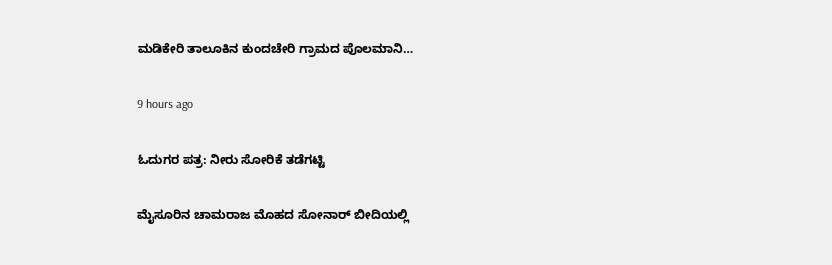ಮಡಿಕೇರಿ ತಾಲೂಕಿನ ಕುಂದಚೇರಿ ಗ್ರಾಮದ ಪೊಲಮಾನಿ…

9 hours ago

ಓದುಗರ ಪತ್ರ: ನೀರು ಸೋರಿಕೆ ತಡೆಗಟ್ಟಿ

ಮೈಸೂರಿನ ಚಾಮರಾಜ ಮೊಹದ ಸೋನಾರ್ ಬೀದಿಯಲ್ಲಿ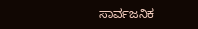ಸಾರ್ವಜನಿಕ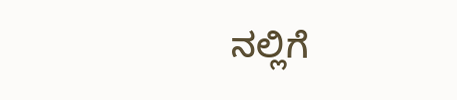ನಲ್ಲಿಗೆ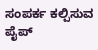ಸಂಪರ್ಕ ಕಲ್ಪಿಸುವ ಪೈಪ್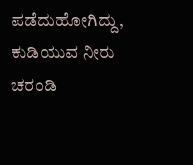ಪಡೆದುಹೋಗಿದ್ದು, ಕುಡಿಯುವ ನೀರು ಚರಂಡಿ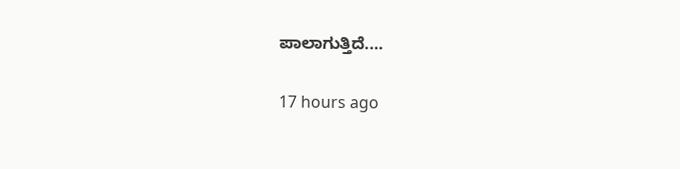ಪಾಲಾಗುತ್ತಿದೆ.…

17 hours ago